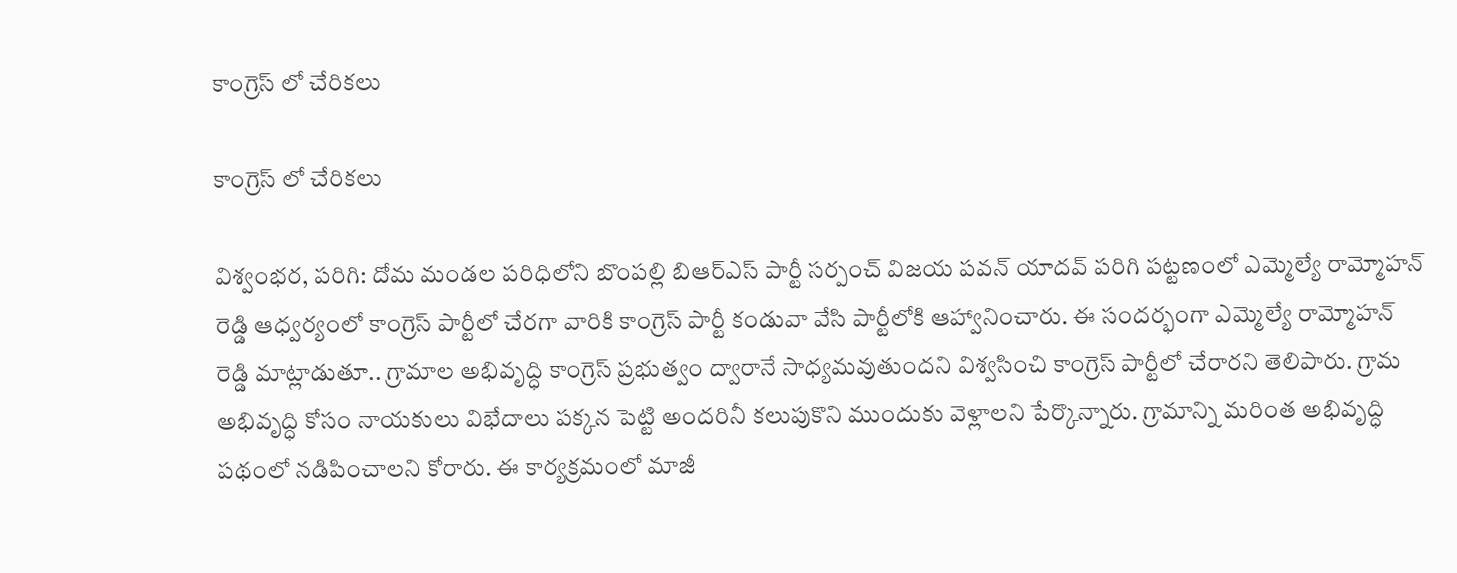కాంగ్రెస్ లో చేరికలు

కాంగ్రెస్ లో చేరికలు

విశ్వంభర, పరిగి: దోమ మండల పరిధిలోని బొంపల్లి బిఆర్ఎస్ పార్టీ సర్పంచ్ విజయ పవన్ యాదవ్ పరిగి పట్టణంలో ఎమ్మెల్యే రామ్మోహన్ రెడ్డి ఆధ్వర్యంలో కాంగ్రెస్ పార్టీలో చేరగా వారికి కాంగ్రెస్ పార్టీ కండువా వేసి పార్టీలోకి ఆహ్వానించారు. ఈ సందర్భంగా ఎమ్మెల్యే రామ్మోహన్ రెడ్డి మాట్లాడుతూ.. గ్రామాల అభివృద్ధి కాంగ్రెస్ ప్రభుత్వం ద్వారానే సాధ్యమవుతుందని విశ్వసించి కాంగ్రెస్ పార్టీలో చేరారని తెలిపారు. గ్రామ అభివృద్ధి కోసం నాయకులు విభేదాలు పక్కన పెట్టి అందరినీ కలుపుకొని ముందుకు వెళ్లాలని పేర్కొన్నారు. గ్రామాన్ని మరింత అభివృద్ధి పథంలో నడిపించాలని కోరారు. ఈ కార్యక్రమంలో మాజీ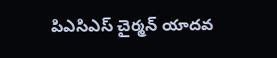పిఎసిఎస్ చైర్మన్ యాదవ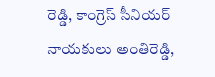రెడ్డి, కాంగ్రెస్ సీనియర్ నాయకులు అంతిరెడ్డి,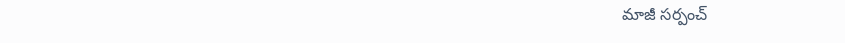మాజీ సర్పంచ్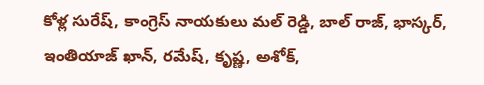కోళ్ల సురేష్, కాంగ్రెస్ నాయకులు మల్ రెడ్డి, బాల్ రాజ్, భాస్కర్, ఇంతియాజ్ ఖాన్, రమేష్, కృష్ణ, అశోక్,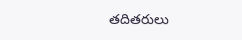తదితరులు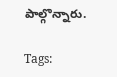పాల్గొన్నారు.

Tags: